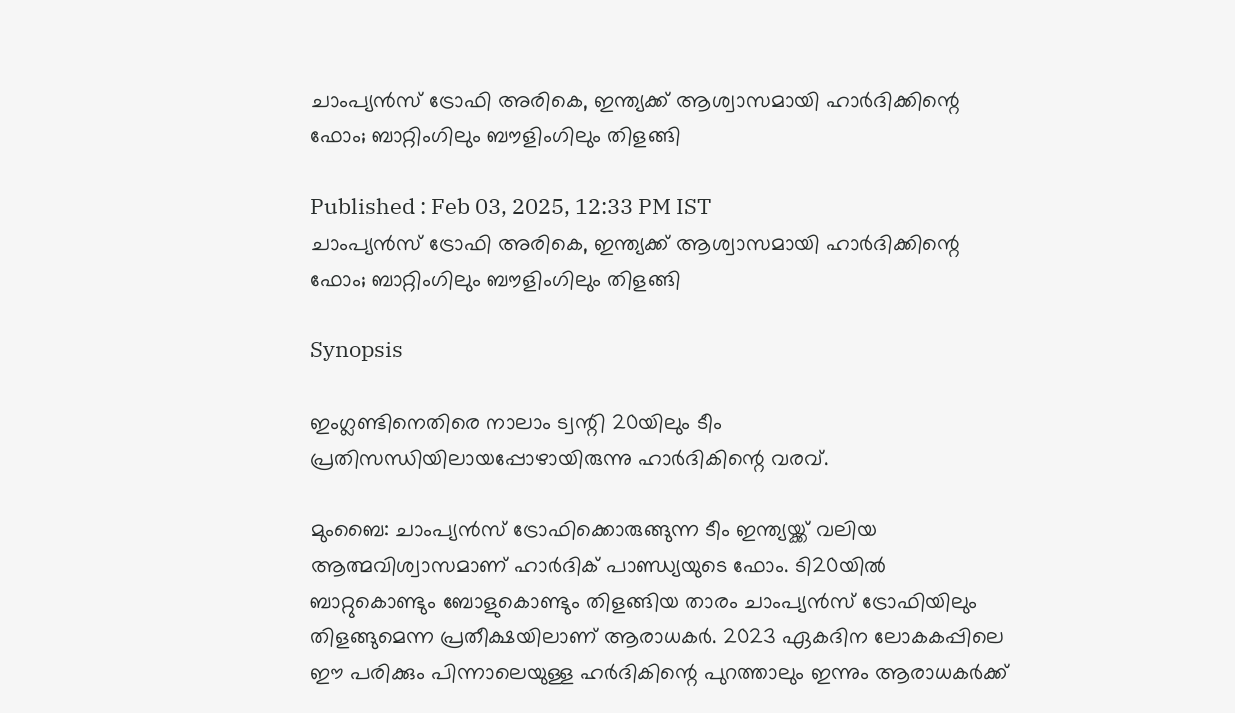ചാംപ്യന്‍സ് ട്രോഫി അരികെ, ഇന്ത്യക്ക് ആശ്വാസമായി ഹാര്‍ദിക്കിന്റെ ഫോം; ബാറ്റിംഗിലും ബൗളിംഗിലും തിളങ്ങി

Published : Feb 03, 2025, 12:33 PM IST
ചാംപ്യന്‍സ് ട്രോഫി അരികെ, ഇന്ത്യക്ക് ആശ്വാസമായി ഹാര്‍ദിക്കിന്റെ ഫോം; ബാറ്റിംഗിലും ബൗളിംഗിലും തിളങ്ങി

Synopsis

ഇംഗ്ലണ്ടിനെതിരെ നാലാം ട്വന്റി 20യിലും ടീം പ്രതിസന്ധിയിലായപ്പോഴായിരുന്നു ഹാര്‍ദികിന്റെ വരവ്.

മുംബൈ: ചാംപ്യന്‍സ് ട്രോഫിക്കൊരുങ്ങുന്ന ടീം ഇന്ത്യയ്ക്ക് വലിയ ആത്മവിശ്വാസമാണ് ഹാര്‍ദിക് പാണ്ഡ്യയുടെ ഫോം. ടി20യില്‍ ബാറ്റുകൊണ്ടും ബോളുകൊണ്ടും തിളങ്ങിയ താരം ചാംപ്യന്‍സ് ട്രോഫിയിലും തിളങ്ങുമെന്ന പ്രതീക്ഷയിലാണ് ആരാധകര്‍. 2023 ഏകദിന ലോകകപ്പിലെ ഈ പരിക്കും പിന്നാലെയുള്ള ഹര്‍ദികിന്റെ പുറത്താലും ഇന്നും ആരാധകര്‍ക്ക്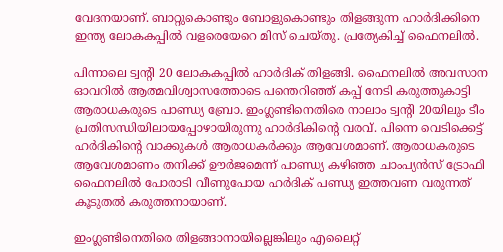വേദനയാണ്. ബാറ്റുകൊണ്ടും ബോളുകൊണ്ടും തിളങ്ങുന്ന ഹാര്‍ദിക്കിനെ ഇന്ത്യ ലോകകപ്പില്‍ വളരെയേറെ മിസ് ചെയ്തു. പ്രത്യേകിച്ച് ഫൈനലില്‍.

പിന്നാലെ ട്വന്റി 20 ലോകകപ്പില്‍ ഹാര്‍ദിക് തിളങ്ങി. ഫൈനലില്‍ അവസാന ഓവറില്‍ ആത്മവിശ്വാസത്തോടെ പന്തെറിഞ്ഞ് കപ്പ് നേടി കരുത്തുകാട്ടി ആരാധകരുടെ പാണ്ഡ്യ ബ്രോ. ഇംഗ്ലണ്ടിനെതിരെ നാലാം ട്വന്റി 20യിലും ടീം പ്രതിസന്ധിയിലായപ്പോഴായിരുന്നു ഹാര്‍ദികിന്റെ വരവ്. പിന്നെ വെടിക്കെട്ട് ഹര്‍ദികിന്റെ വാക്കുകള്‍ ആരാധകര്‍ക്കും ആവേശമാണ്. ആരാധകരുടെ ആവേശമാണം തനിക്ക് ഊര്‍ജമെന്ന് പാണ്ഡ്യ കഴിഞ്ഞ ചാംപ്യന്‍സ് ട്രോഫി ഫൈനലില്‍ പോരാടി വീണുപോയ ഹര്‍ദിക് പണ്ഡ്യ ഇത്തവണ വരുന്നത് കൂടുതല്‍ കരുത്തനായാണ്.

ഇംഗ്ലണ്ടിനെതിരെ തിളങ്ങാനായില്ലെങ്കിലും എലൈറ്റ്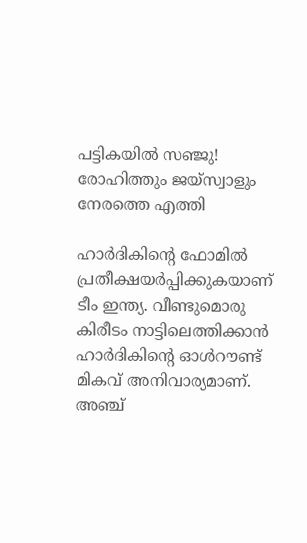പട്ടികയില്‍ സഞ്ജു! രോഹിത്തും ജയ്‌സ്വാളും നേരത്തെ എത്തി

ഹാര്‍ദികിന്റെ ഫോമില്‍ പ്രതീക്ഷയര്‍പ്പിക്കുകയാണ് ടീം ഇന്ത്യ. വീണ്ടുമൊരു കിരീടം നാട്ടിലെത്തിക്കാന്‍ ഹാര്‍ദികിന്റെ ഓള്‍റൗണ്ട് മികവ് അനിവാര്യമാണ്. അഞ്ച്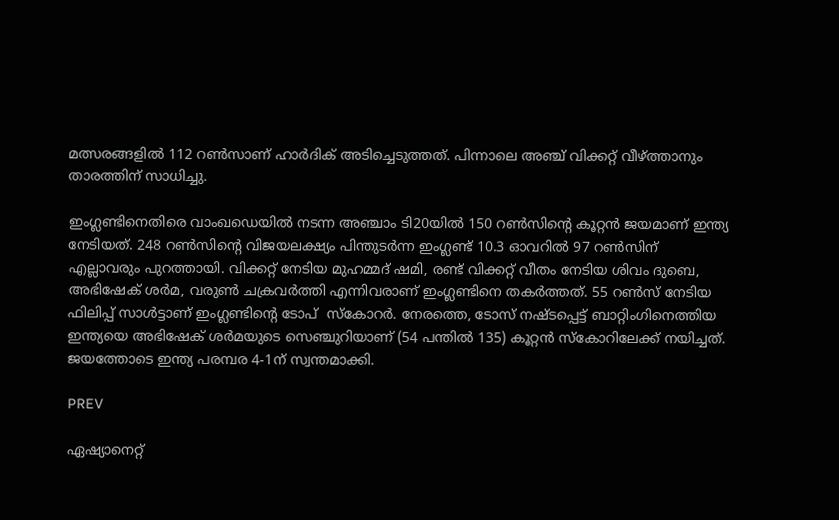മത്സരങ്ങളില്‍ 112 റണ്‍സാണ് ഹാര്‍ദിക് അടിച്ചെടുത്തത്. പിന്നാലെ അഞ്ച് വിക്കറ്റ് വീഴ്ത്താനും താരത്തിന് സാധിച്ചു.

ഇംഗ്ലണ്ടിനെതിരെ വാംഖഡെയില്‍ നടന്ന അഞ്ചാം ടി20യില്‍ 150 റണ്‍സിന്റെ കൂറ്റന്‍ ജയമാണ് ഇന്ത്യ നേടിയത്. 248 റണ്‍സിന്റെ വിജയലക്ഷ്യം പിന്തുടര്‍ന്ന ഇംഗ്ലണ്ട് 10.3 ഓവറില്‍ 97 റണ്‍സിന് എല്ലാവരും പുറത്തായി. വിക്കറ്റ് നേടിയ മുഹമ്മദ് ഷമി, രണ്ട് വിക്കറ്റ് വീതം നേടിയ ശിവം ദുബെ, അഭിഷേക് ശര്‍മ, വരുണ്‍ ചക്രവര്‍ത്തി എന്നിവരാണ് ഇംഗ്ലണ്ടിനെ തകര്‍ത്തത്. 55 റണ്‍സ് നേടിയ ഫിലിപ്പ് സാള്‍ട്ടാണ് ഇംഗ്ലണ്ടിന്റെ ടോപ്  സ്‌കോറര്‍. നേരത്തെ, ടോസ് നഷ്ടപ്പെട്ട് ബാറ്റിംഗിനെത്തിയ ഇന്ത്യയെ അഭിഷേക് ശര്‍മയുടെ സെഞ്ചുറിയാണ് (54 പന്തില്‍ 135) കൂറ്റന്‍ സ്‌കോറിലേക്ക് നയിച്ചത്. ജയത്തോടെ ഇന്ത്യ പരമ്പര 4-1ന് സ്വന്തമാക്കി.

PREV

ഏഷ്യാനെറ്റ്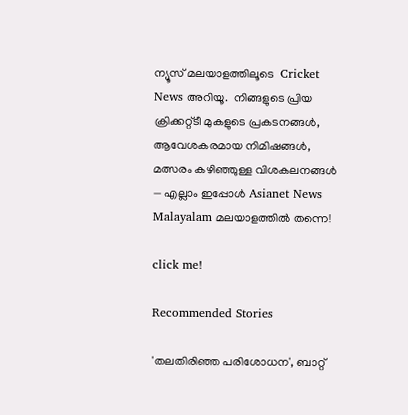ന്യൂസ് മലയാളത്തിലൂടെ  Cricket News അറിയൂ.  നിങ്ങളുടെ പ്രിയ ക്രിക്കറ്റ്ടീ മുകളുടെ പ്രകടനങ്ങൾ, ആവേശകരമായ നിമിഷങ്ങൾ, മത്സരം കഴിഞ്ഞുള്ള വിശകലനങ്ങൾ — എല്ലാം ഇപ്പോൾ Asianet News Malayalam മലയാളത്തിൽ തന്നെ!

click me!

Recommended Stories

'തലതിരിഞ്ഞ പരിശോധന', ബാറ്റ്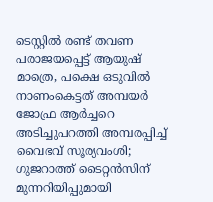ടെസ്റ്റിൽ രണ്ട് തവണ പരാജയപ്പെട്ട് ആയുഷ് മാത്രെ, പക്ഷെ ഒടുവിൽ നാണംകെട്ടത് അമ്പയര്‍
ജോഫ്ര ആർച്ചറെ അടിച്ചുപറത്തി അമ്പരപ്പിച്ച് വൈഭവ് സൂര്യവംശി; ഗുജറാത്ത് ടൈറ്റൻസിന് മുന്നറിയിപ്പുമായി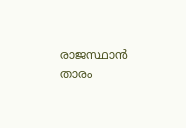രാജസ്ഥാൻ താരം